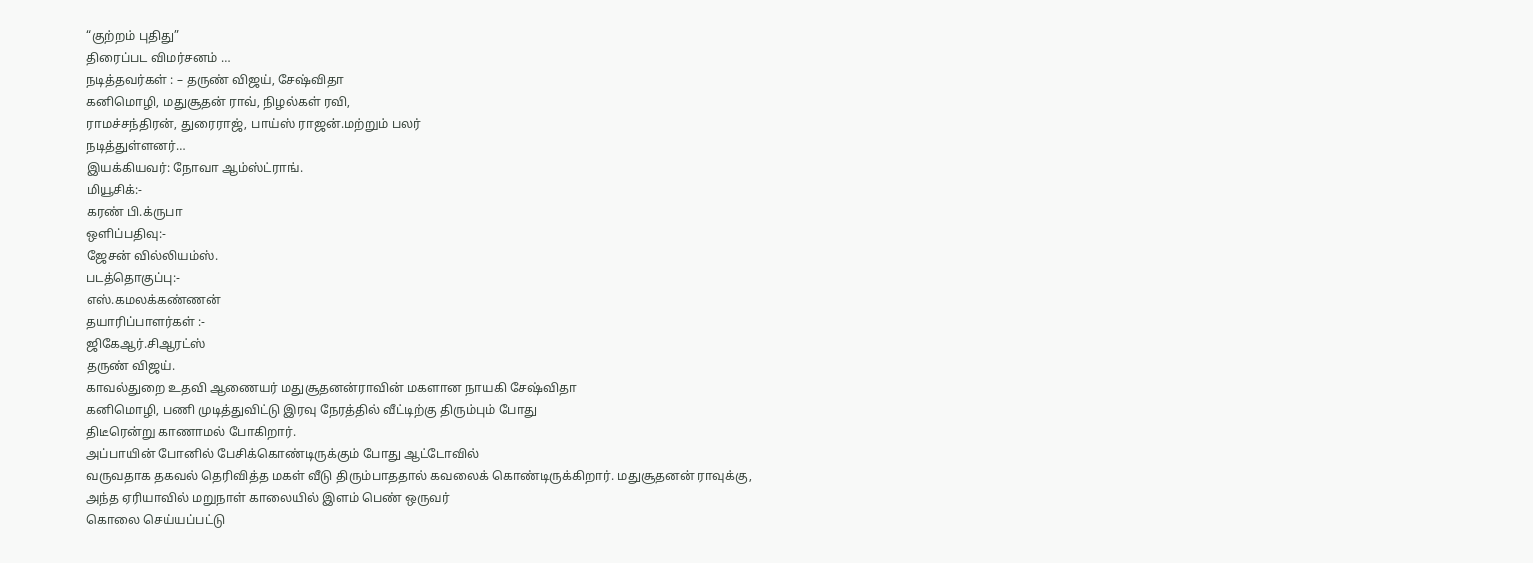“குற்றம் புதிது”
திரைப்பட விமர்சனம் …
நடித்தவர்கள் : – தருண் விஜய், சேஷ்விதா
கனிமொழி, மதுசூதன் ராவ், நிழல்கள் ரவி,
ராமச்சந்திரன், துரைராஜ், பாய்ஸ் ராஜன்.மற்றும் பலர்
நடித்துள்ளனர்…
இயக்கியவர்: நோவா ஆம்ஸ்ட்ராங்.
மியூசிக்:-
கரண் பி.க்ருபா
ஒளிப்பதிவு:-
ஜேசன் வில்லியம்ஸ்.
படத்தொகுப்பு:-
எஸ்.கமலக்கண்ணன்
தயாரிப்பாளர்கள் :-
ஜிகேஆர்.சிஆரட்ஸ்
தருண் விஜய்.
காவல்துறை உதவி ஆணையர் மதுசூதனன்ராவின் மகளான நாயகி சேஷ்விதா
கனிமொழி, பணி முடித்துவிட்டு இரவு நேரத்தில் வீட்டிற்கு திரும்பும் போது
திடீரென்று காணாமல் போகிறார்.
அப்பாயின் போனில் பேசிக்கொண்டிருக்கும் போது ஆட்டோவில்
வருவதாக தகவல் தெரிவித்த மகள் வீடு திரும்பாததால் கவலைக் கொண்டிருக்கிறார். மதுசூதனன் ராவுக்கு,
அந்த ஏரியாவில் மறுநாள் காலையில் இளம் பெண் ஒருவர்
கொலை செய்யப்பட்டு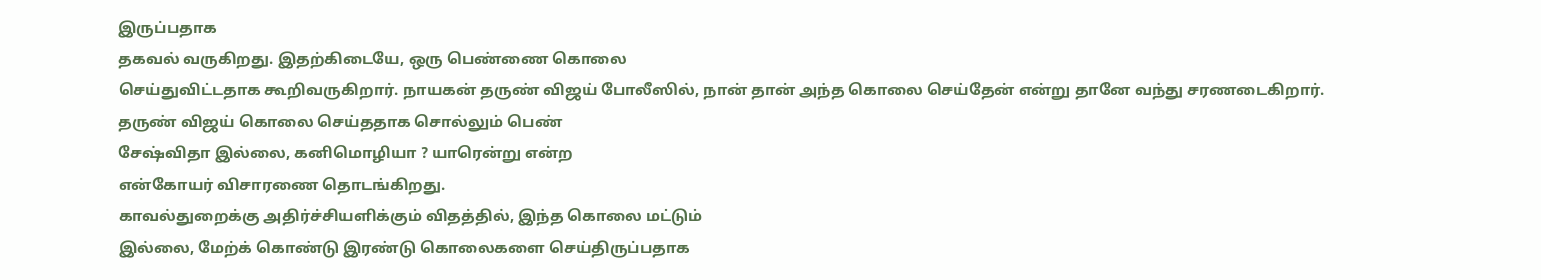இருப்பதாக
தகவல் வருகிறது. இதற்கிடையே, ஒரு பெண்ணை கொலை
செய்துவிட்டதாக கூறிவருகிறார். நாயகன் தருண் விஜய் போலீஸில், நான் தான் அந்த கொலை செய்தேன் என்று தானே வந்து சரணடைகிறார்.
தருண் விஜய் கொலை செய்ததாக சொல்லும் பெண்
சேஷ்விதா இல்லை, கனிமொழியா ? யாரென்று என்ற
என்கோயர் விசாரணை தொடங்கிறது.
காவல்துறைக்கு அதிர்ச்சியளிக்கும் விதத்தில், இந்த கொலை மட்டும்
இல்லை, மேற்க் கொண்டு இரண்டு கொலைகளை செய்திருப்பதாக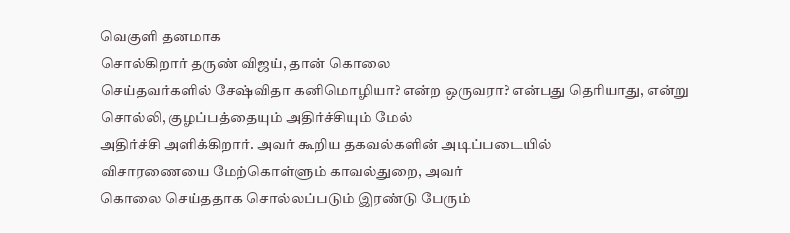வெகுளி தனமாக
சொல்கிறார் தருண் விஜய், தான் கொலை
செய்தவர்களில் சேஷ்விதா கனிமொழியா? என்ற ஒருவரா? என்பது தெரியாது, என்று
சொல்லி, குழப்பத்தையும் அதிர்ச்சியும் மேல்
அதிர்ச்சி அளிக்கிறார். அவர் கூறிய தகவல்களின் அடிப்படையில்
விசாரணையை மேற்கொள்ளும் காவல்துறை, அவர்
கொலை செய்ததாக சொல்லப்படும் இரண்டு பேரும்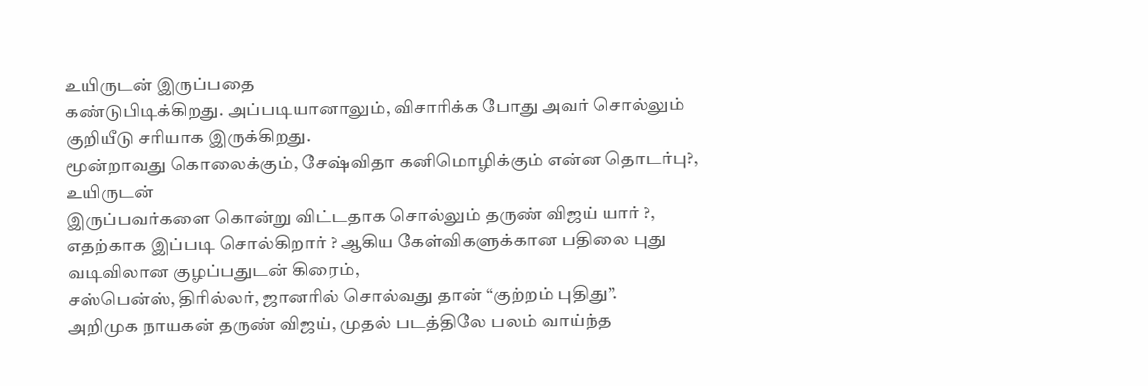உயிருடன் இருப்பதை
கண்டுபிடிக்கிறது. அப்படியானாலும், விசாரிக்க போது அவர் சொல்லும் குறியீடு சரியாக இருக்கிறது.
மூன்றாவது கொலைக்கும், சேஷ்விதா கனிமொழிக்கும் என்ன தொடர்பு?, உயிருடன்
இருப்பவர்களை கொன்று விட்டதாக சொல்லும் தருண் விஜய் யார் ?,
எதற்காக இப்படி சொல்கிறார் ? ஆகிய கேள்விகளுக்கான பதிலை புது வடிவிலான குழப்பதுடன் கிரைம்,
சஸ்பென்ஸ், திரில்லர், ஜானரில் சொல்வது தான் “குற்றம் புதிது”.
அறிமுக நாயகன் தருண் விஜய், முதல் படத்திலே பலம் வாய்ந்த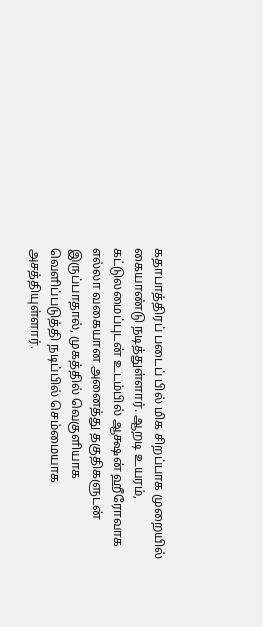கதாபாத்திரப் படைப் பில் மிக சிறப்பாக முறையில்
கையாண்டு நடித்துள்ளார். ஆறடி உயரம்,
கட்டுலமைப்புடன் உடம்பில் ஆக்ஷன் ஹீரோவாக
எல்லா வகையான அனைத்து தகுதிகளுடன்
இருப்பாதால், முகத்தில் வெகுளியாக
வெளிப்படுத்தி நடிப்பில் செம்மையாக
அசத்தியுள்ளார்.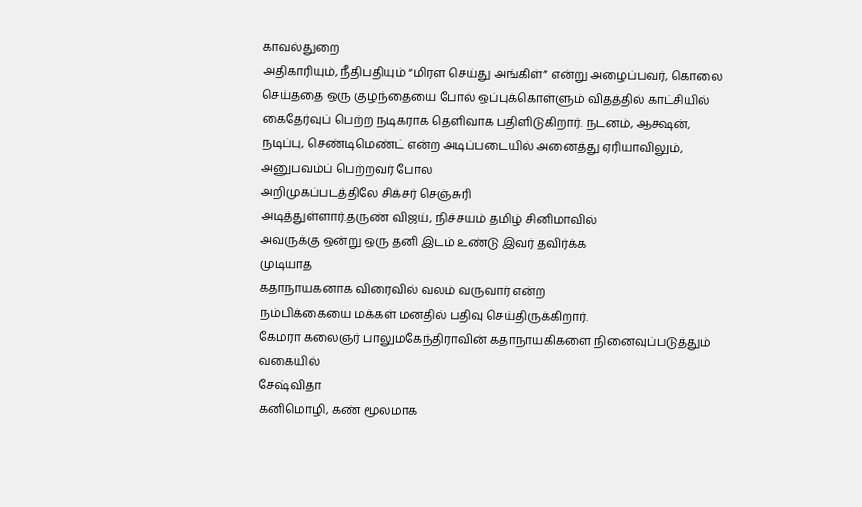காவல்துறை
அதிகாரியும், நீதிபதியும் “மிரள செய்து அங்கிள்” என்று அழைப்பவர், கொலை
செய்ததை ஒரு குழந்தையை போல் ஒப்புக்கொள்ளும் விதத்தில் காட்சியில்
கைதேர்வுப் பெற்ற நடிகராக தெளிவாக பதிளிடுகிறார். நடனம், ஆக்ஷன்,
நடிப்பு, செண்டிமெண்ட் என்ற அடிப்படையில் அனைத்து ஏரியாவிலும்,
அனுபவம்ப் பெற்றவர் போல
அறிமுகப்படத்திலே சிக்சர் செஞ்சுரி
அடித்துள்ளார்.தருண் விஜய், நிச்சயம் தமிழ் சினிமாவில்
அவருக்கு ஒன்று ஒரு தனி இடம் உண்டு இவர் தவிர்க்க
முடியாத
கதாநாயகனாக விரைவில் வலம் வருவார் என்ற
நம்பிக்கையை மக்கள் மனதில் பதிவு செய்திருக்கிறார்.
கேமரா கலைஞர் பாலுமகேந்திராவின் கதாநாயகிகளை நினைவுப்படுத்தும்
வகையில்
சேஷ்விதா
கனிமொழி, கண் மூலமாக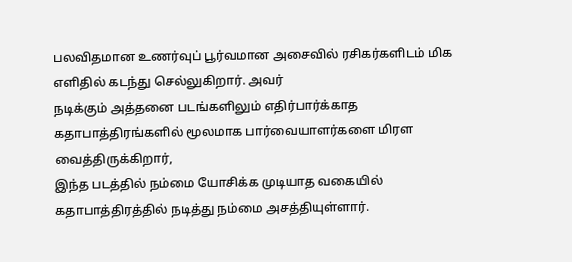பலவிதமான உணர்வுப் பூர்வமான அசைவில் ரசிகர்களிடம் மிக எளிதில் கடந்து செல்லுகிறார். அவர்
நடிக்கும் அத்தனை படங்களிலும் எதிர்பார்க்காத
கதாபாத்திரங்களில் மூலமாக பார்வையாளர்களை மிரள வைத்திருக்கிறார்,
இந்த படத்தில் நம்மை யோசிக்க முடியாத வகையில்
கதாபாத்திரத்தில் நடித்து நம்மை அசத்தியுள்ளார்.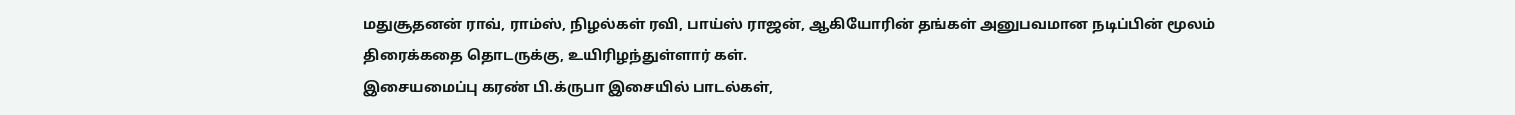மதுசூதனன் ராவ், ராம்ஸ், நிழல்கள் ரவி, பாய்ஸ் ராஜன், ஆகியோரின் தங்கள் அனுபவமான நடிப்பின் மூலம்
திரைக்கதை தொடருக்கு, உயிரிழந்துள்ளார் கள்.
இசையமைப்பு கரண் பி.க்ருபா இசையில் பாடல்கள்,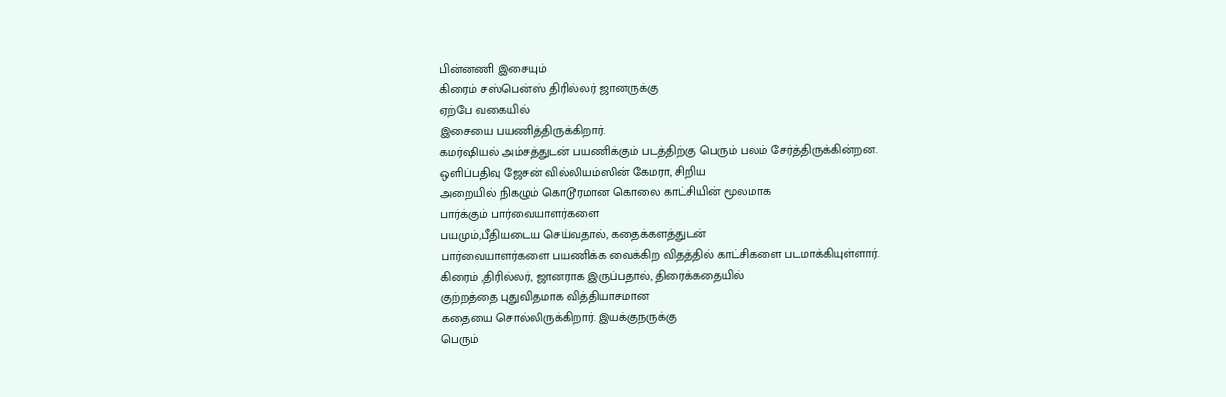பின்னணி இசையும்
கிரைம் சஸ்பென்ஸ் திரில்லர் ஜானருக்கு
ஏற்பே வகையில்
இசையை பயணித்திருக்கிறார்.
கமர்ஷியல் அம்சத்துடன் பயணிக்கும் படத்திற்கு பெரும் பலம் சேர்த்திருக்கின்றன.
ஒளிப்பதிவு ஜேசன் வில்லியம்ஸின் கேமரா, சிறிய
அறையில் நிகழும் கொடூரமான கொலை காட்சியின் மூலமாக
பார்க்கும் பார்வையாளர்களை
பயமும்,பீதியடைய செய்வதால், கதைக்களத்துடன்
பார்வையாளர்களை பயணிக்க வைக்கிற விதத்தில் காட்சிகளை படமாக்கியுள்ளார்.
கிரைம் ,திரில்லர், ஜானராக இருப்பதால், திரைக்கதையில்
குற்றத்தை புதுவிதமாக வித்தியாசமான
கதையை சொல்லிருக்கிறார். இயக்குநருக்கு
பெரும்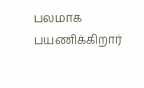பலமாக பயணிக்கிறார்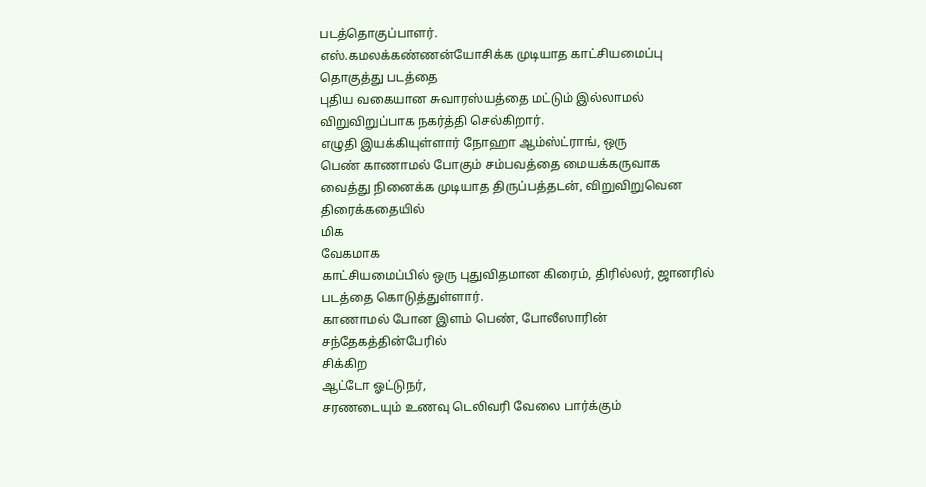படத்தொகுப்பாளர்.
எஸ்.கமலக்கண்ணன்யோசிக்க முடியாத காட்சியமைப்பு தொகுத்து படத்தை
புதிய வகையான சுவாரஸ்யத்தை மட்டும் இல்லாமல் விறுவிறுப்பாக நகர்த்தி செல்கிறார்.
எழுதி இயக்கியுள்ளார் நோஹா ஆம்ஸ்ட்ராங், ஒரு
பெண் காணாமல் போகும் சம்பவத்தை மையக்கருவாக
வைத்து நினைக்க முடியாத திருப்பத்தடன், விறுவிறுவென திரைக்கதையில்
மிக
வேகமாக
காட்சியமைப்பில் ஒரு புதுவிதமான கிரைம், திரில்லர், ஜானரில் படத்தை கொடுத்துள்ளார்.
காணாமல் போன இளம் பெண், போலீஸாரின் சந்தேகத்தின்பேரில்
சிக்கிற
ஆட்டோ ஓட்டுநர்,
சரணடையும் உணவு டெலிவரி வேலை பார்க்கும்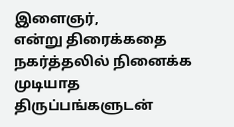இளைஞர்,
என்று திரைக்கதை நகர்த்தலில் நினைக்க முடியாத திருப்பங்களுடன்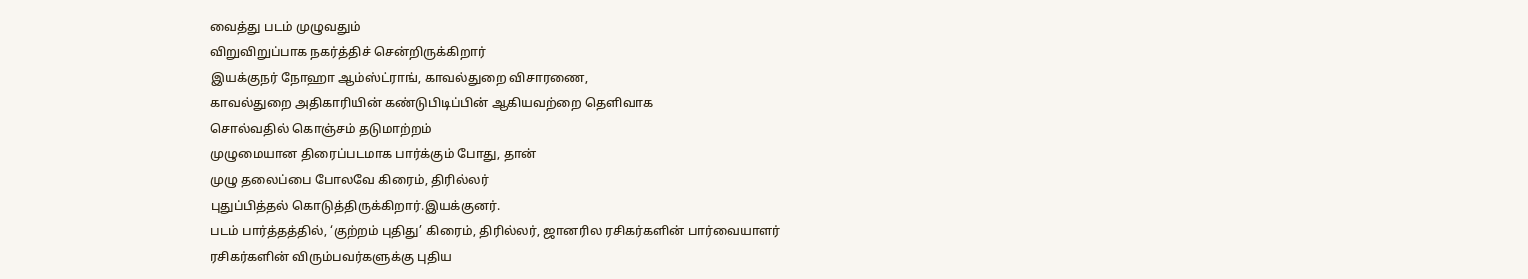வைத்து படம் முழுவதும்
விறுவிறுப்பாக நகர்த்திச் சென்றிருக்கிறார்
இயக்குநர் நோஹா ஆம்ஸ்ட்ராங், காவல்துறை விசாரணை,
காவல்துறை அதிகாரியின் கண்டுபிடிப்பின் ஆகியவற்றை தெளிவாக
சொல்வதில் கொஞ்சம் தடுமாற்றம்
முழுமையான திரைப்படமாக பார்க்கும் போது, தான்
முழு தலைப்பை போலவே கிரைம், திரில்லர்
புதுப்பித்தல் கொடுத்திருக்கிறார்.இயக்குனர்.
படம் பார்த்தத்தில், ‘குற்றம் புதிது’ கிரைம், திரில்லர், ஜானரில ரசிகர்களின் பார்வையாளர்
ரசிகர்களின் விரும்பவர்களுக்கு புதிய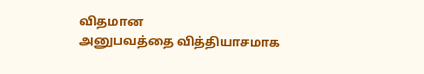விதமான
அனுபவத்தை வித்தியாசமாக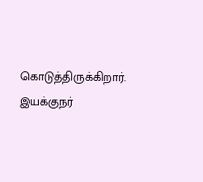கொடுத்திருக்கிறார். இயக்குநர்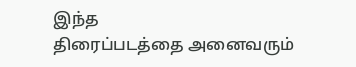இந்த
திரைப்படத்தை அனைவரும்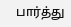பார்த்து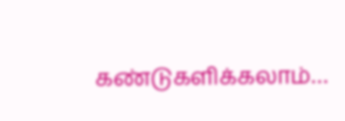கண்டுகளிக்கலாம்…